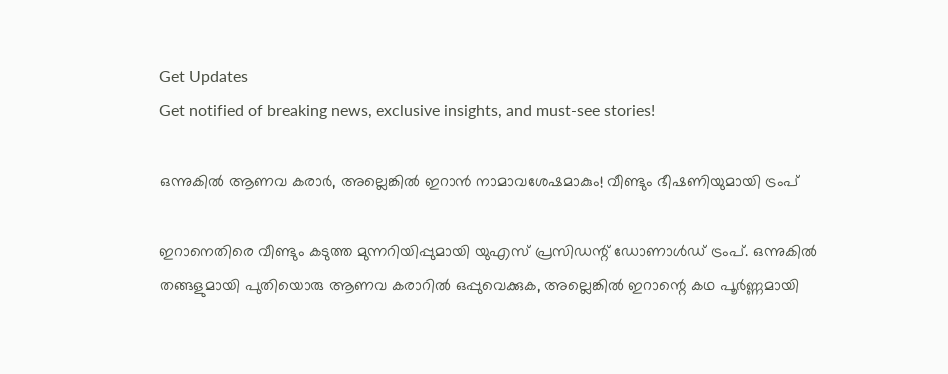Get Updates
Get notified of breaking news, exclusive insights, and must-see stories!

ഒന്നുകിൽ ആണവ കരാർ, അല്ലെങ്കിൽ ഇറാൻ നാമാവശേഷമാകും! വീണ്ടും ഭീഷണിയുമായി ട്രംപ്

ഇറാനെതിരെ വീണ്ടും കടുത്ത മുന്നറിയിപ്പുമായി യുഎസ് പ്രസിഡന്റ് ഡോണാൾഡ് ട്രംപ്. ഒന്നുകിൽ തങ്ങളുമായി പുതിയൊരു ആണവ കരാറിൽ ഒപ്പുവെക്കുക, അല്ലെങ്കിൽ ഇറാന്റെ കഥ പൂർണ്ണമായി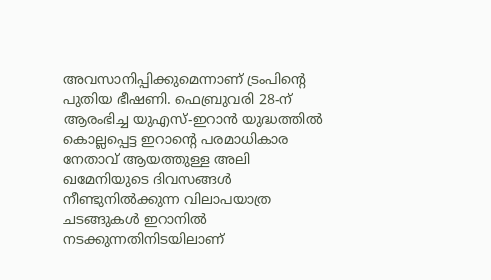അവസാനിപ്പിക്കുമെന്നാണ് ട്രംപിന്റെ പുതിയ ഭീഷണി. ഫെബ്രുവരി 28-ന് ആരംഭിച്ച യുഎസ്-ഇറാൻ യുദ്ധത്തിൽ കൊല്ലപ്പെട്ട ഇറാന്റെ പരമാധികാര നേതാവ് ആയത്തുള്ള അലി ഖമേനിയുടെ ദിവസങ്ങൾ നീണ്ടുനിൽക്കുന്ന വിലാപയാത്ര ചടങ്ങുകൾ ഇറാനിൽ നടക്കുന്നതിനിടയിലാണ്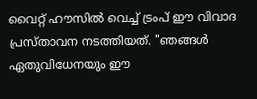വൈറ്റ് ഹൗസിൽ വെച്ച് ട്രംപ് ഈ വിവാദ പ്രസ്താവന നടത്തിയത്. "ഞങ്ങൾ ഏതുവിധേനയും ഈ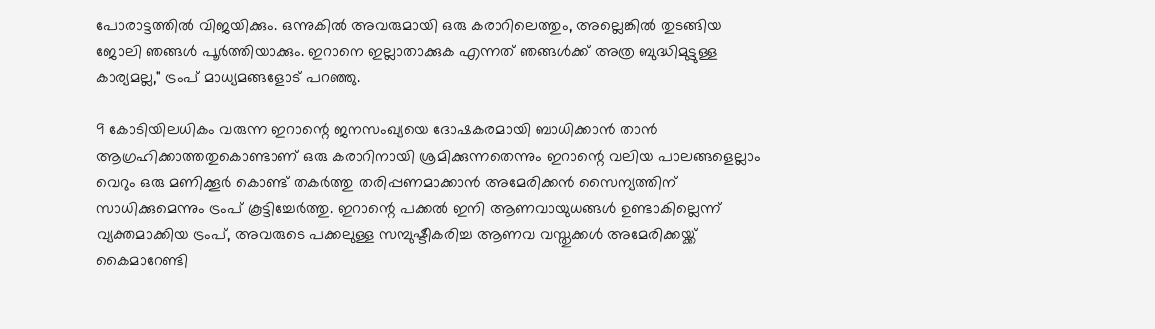പോരാട്ടത്തിൽ വിജയിക്കും. ഒന്നുകിൽ അവരുമായി ഒരു കരാറിലെത്തും, അല്ലെങ്കിൽ തുടങ്ങിയ ജോലി ഞങ്ങൾ പൂർത്തിയാക്കും. ഇറാനെ ഇല്ലാതാക്കുക എന്നത് ഞങ്ങൾക്ക് അത്ര ബുദ്ധിമുട്ടുള്ള കാര്യമല്ല," ട്രംപ് മാധ്യമങ്ങളോട് പറഞ്ഞു.

9 കോടിയിലധികം വരുന്ന ഇറാന്റെ ജനസംഖ്യയെ ദോഷകരമായി ബാധിക്കാൻ താൻ ആഗ്രഹിക്കാത്തതുകൊണ്ടാണ് ഒരു കരാറിനായി ശ്രമിക്കുന്നതെന്നും ഇറാന്റെ വലിയ പാലങ്ങളെല്ലാം വെറും ഒരു മണിക്കൂർ കൊണ്ട് തകർത്തു തരിപ്പണമാക്കാൻ അമേരിക്കൻ സൈന്യത്തിന് സാധിക്കുമെന്നും ട്രംപ് കൂട്ടിച്ചേർത്തു. ഇറാന്റെ പക്കൽ ഇനി ആണവായുധങ്ങൾ ഉണ്ടാകില്ലെന്ന് വ്യക്തമാക്കിയ ട്രംപ്, അവരുടെ പക്കലുള്ള സമ്പുഷ്ടീകരിച്ച ആണവ വസ്തുക്കൾ അമേരിക്കയ്ക്ക് കൈമാറേണ്ടി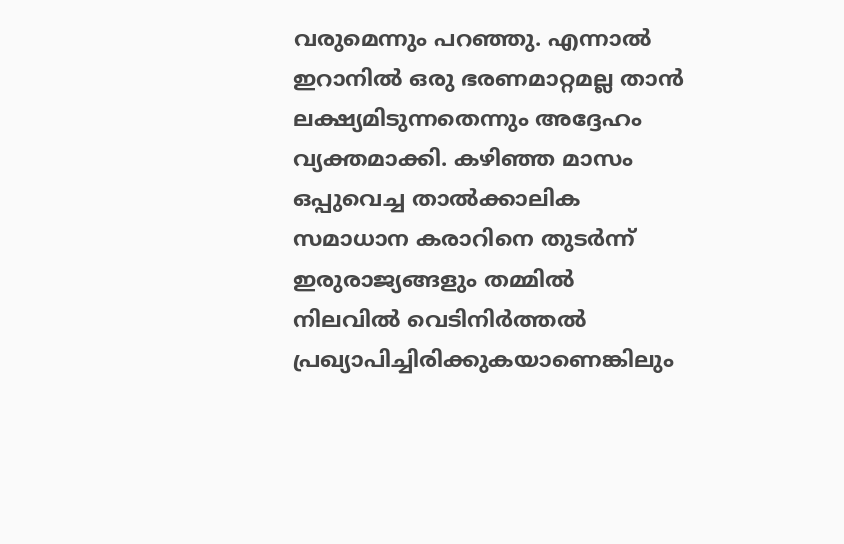വരുമെന്നും പറഞ്ഞു. എന്നാൽ ഇറാനിൽ ഒരു ഭരണമാറ്റമല്ല താൻ ലക്ഷ്യമിടുന്നതെന്നും അദ്ദേഹം വ്യക്തമാക്കി. കഴിഞ്ഞ മാസം ഒപ്പുവെച്ച താൽക്കാലിക സമാധാന കരാറിനെ തുടർന്ന് ഇരുരാജ്യങ്ങളും തമ്മിൽ നിലവിൽ വെടിനിർത്തൽ പ്രഖ്യാപിച്ചിരിക്കുകയാണെങ്കിലും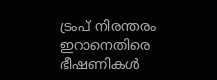ട്രംപ് നിരന്തരം ഇറാനെതിരെ ഭീഷണികൾ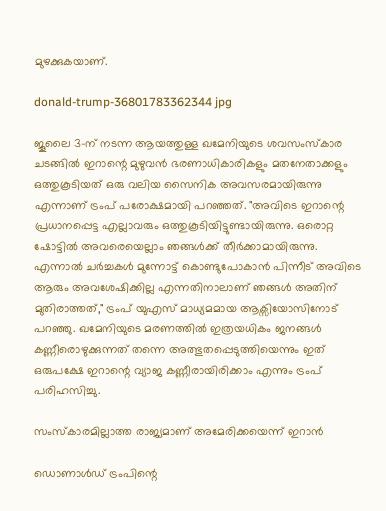മുഴക്കുകയാണ്.

donald-trump-36801783362344 jpg

ജൂലൈ 3-ന് നടന്ന ആയത്തുള്ള ഖമേനിയുടെ ശവസംസ്കാര ചടങ്ങിൽ ഇറാന്റെ മുഴുവൻ ഭരണാധികാരികളും മതനേതാക്കളും ഒത്തുകൂടിയത് ഒരു വലിയ സൈനിക അവസരമായിരുന്നു എന്നാണ് ട്രംപ് പരോക്ഷമായി പറഞ്ഞത്. "അവിടെ ഇറാന്റെ പ്രധാനപ്പെട്ട എല്ലാവരും ഒത്തുകൂടിയിട്ടുണ്ടായിരുന്നു. ഒരൊറ്റ ഷോട്ടിൽ അവരെയെല്ലാം ഞങ്ങൾക്ക് തീർക്കാമായിരുന്നു. എന്നാൽ ചർച്ചകൾ മുന്നോട്ട് കൊണ്ടുപോകാൻ പിന്നീട് അവിടെ ആരും അവശേഷിക്കില്ല എന്നതിനാലാണ് ഞങ്ങൾ അതിന് മുതിരാത്തത്," ട്രംപ് യുഎസ് മാധ്യമമായ ആക്സിയോസിനോട് പറഞ്ഞു. ഖമേനിയുടെ മരണത്തിൽ ഇത്രയധികം ജനങ്ങൾ കണ്ണീരൊഴുക്കുന്നത് തന്നെ അത്ഭുതപ്പെടുത്തിയെന്നും ഇത് ഒരുപക്ഷേ ഇറാന്റെ വ്യാജ കണ്ണീരായിരിക്കാം എന്നും ട്രംപ് പരിഹസിച്ചു.

സംസ്കാരമില്ലാത്ത രാജ്യമാണ് അമേരിക്കയെന്ന് ഇറാൻ

ഡൊണാൾഡ് ട്രംപിന്റെ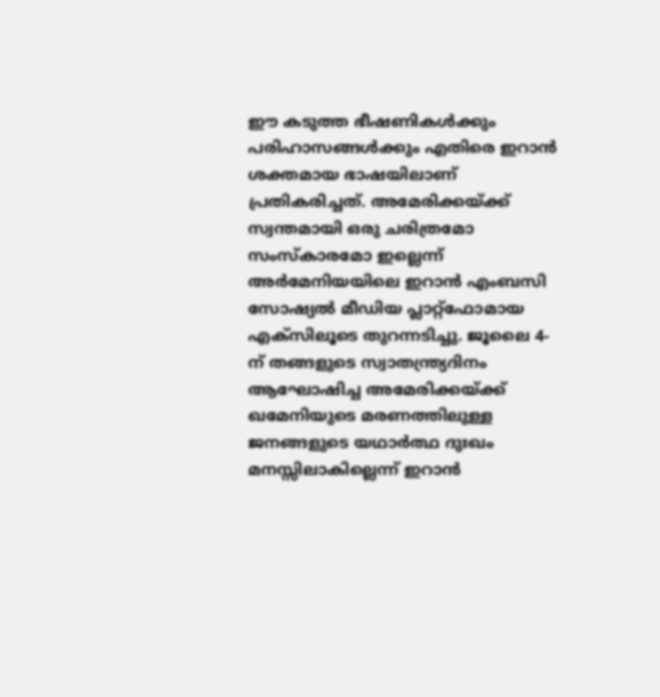ഈ കടുത്ത ഭീഷണികൾക്കും പരിഹാസങ്ങൾക്കും എതിരെ ഇറാൻ ശക്തമായ ഭാഷയിലാണ് പ്രതികരിച്ചത്. അമേരിക്കയ്ക്ക് സ്വന്തമായി ഒരു ചരിത്രമോ സംസ്കാരമോ ഇല്ലെന്ന് അർമേനിയയിലെ ഇറാൻ എംബസി സോഷ്യൽ മീഡിയ പ്ലാറ്റ്‌ഫോമായ എക്സിലൂടെ തുറന്നടിച്ചു. ജൂലൈ 4-ന് തങ്ങളുടെ സ്വാതന്ത്ര്യദിനം ആഘോഷിച്ച അമേരിക്കയ്ക്ക് ഖമേനിയുടെ മരണത്തിലുള്ള ജനങ്ങളുടെ യഥാർത്ഥ ദുഃഖം മനസ്സിലാകില്ലെന്ന് ഇറാൻ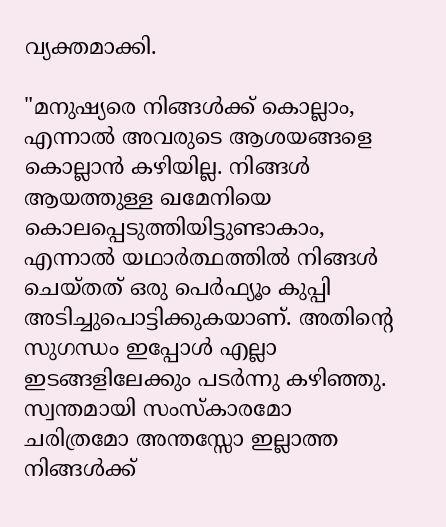വ്യക്തമാക്കി.

"മനുഷ്യരെ നിങ്ങൾക്ക് കൊല്ലാം, എന്നാൽ അവരുടെ ആശയങ്ങളെ കൊല്ലാൻ കഴിയില്ല. നിങ്ങൾ ആയത്തുള്ള ഖമേനിയെ കൊലപ്പെടുത്തിയിട്ടുണ്ടാകാം, എന്നാൽ യഥാർത്ഥത്തിൽ നിങ്ങൾ ചെയ്തത് ഒരു പെർഫ്യൂം കുപ്പി അടിച്ചുപൊട്ടിക്കുകയാണ്. അതിന്റെ സുഗന്ധം ഇപ്പോൾ എല്ലാ ഇടങ്ങളിലേക്കും പടർന്നു കഴിഞ്ഞു. സ്വന്തമായി സംസ്കാരമോ ചരിത്രമോ അന്തസ്സോ ഇല്ലാത്ത നിങ്ങൾക്ക്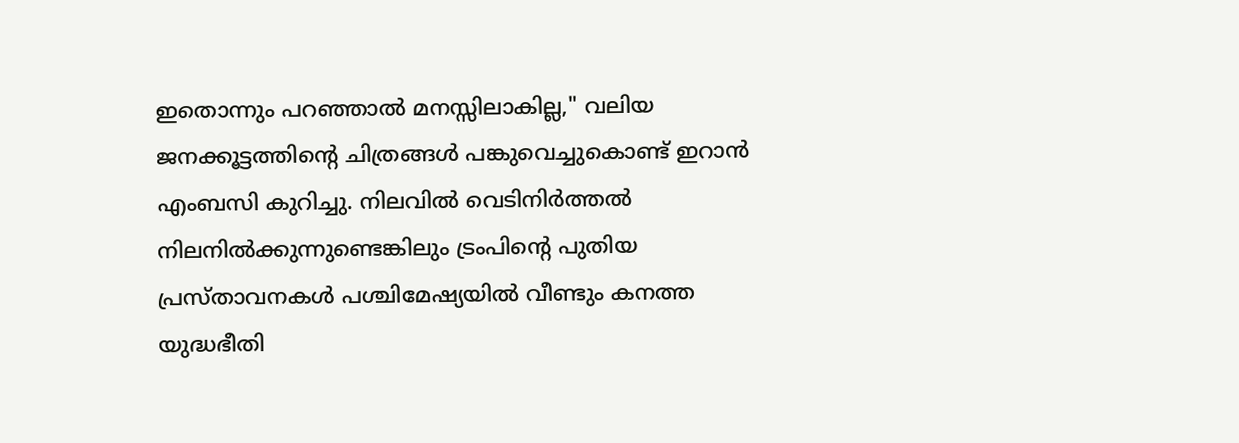ഇതൊന്നും പറഞ്ഞാൽ മനസ്സിലാകില്ല," വലിയ ജനക്കൂട്ടത്തിന്റെ ചിത്രങ്ങൾ പങ്കുവെച്ചുകൊണ്ട് ഇറാൻ എംബസി കുറിച്ചു. നിലവിൽ വെടിനിർത്തൽ നിലനിൽക്കുന്നുണ്ടെങ്കിലും ട്രംപിന്റെ പുതിയ പ്രസ്താവനകൾ പശ്ചിമേഷ്യയിൽ വീണ്ടും കനത്ത യുദ്ധഭീതി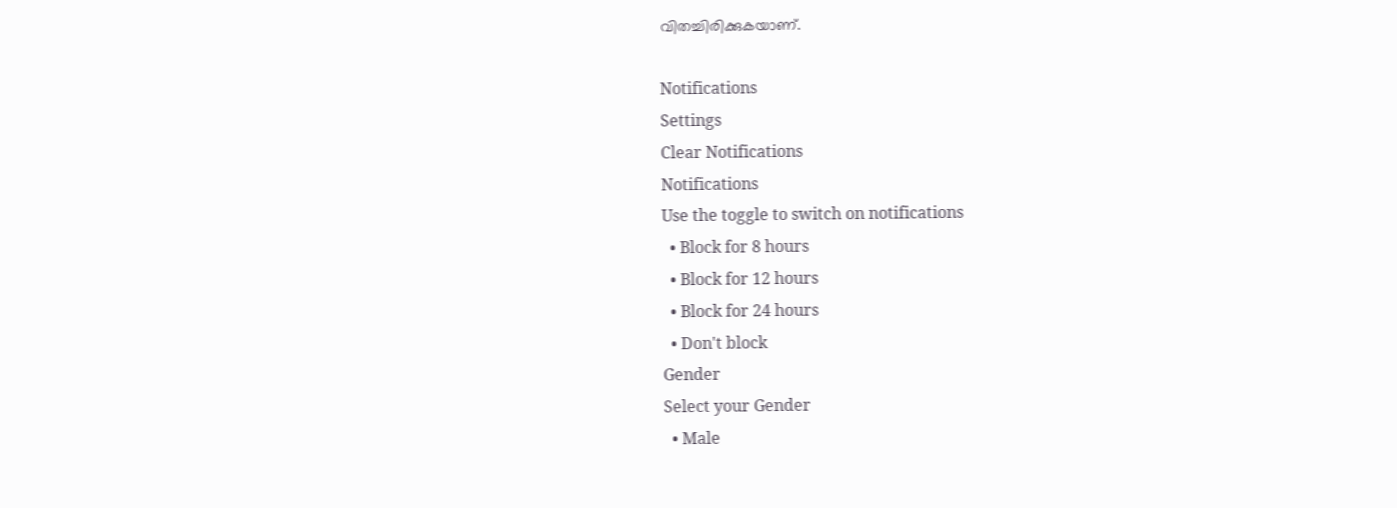വിതച്ചിരിക്കുകയാണ്.

Notifications
Settings
Clear Notifications
Notifications
Use the toggle to switch on notifications
  • Block for 8 hours
  • Block for 12 hours
  • Block for 24 hours
  • Don't block
Gender
Select your Gender
  • Male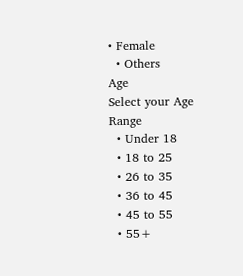• Female
  • Others
Age
Select your Age Range
  • Under 18
  • 18 to 25
  • 26 to 35
  • 36 to 45
  • 45 to 55
  • 55+